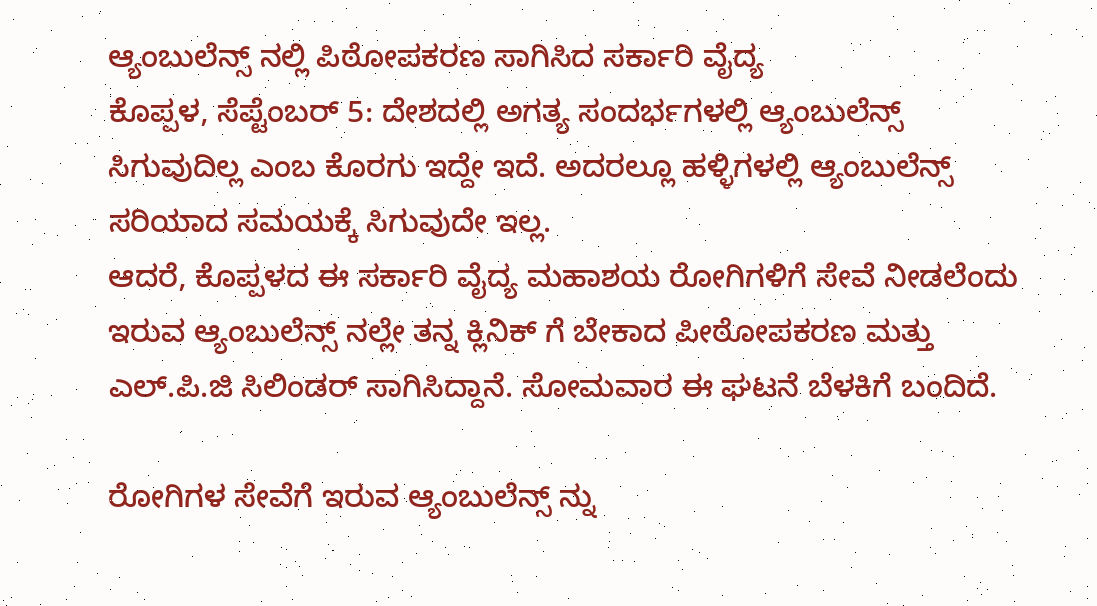ಆ್ಯಂಬುಲೆನ್ಸ್ ನಲ್ಲಿ ಪಿಠೋಪಕರಣ ಸಾಗಿಸಿದ ಸರ್ಕಾರಿ ವೈದ್ಯ
ಕೊಪ್ಪಳ, ಸೆಪ್ಟೆಂಬರ್ 5: ದೇಶದಲ್ಲಿ ಅಗತ್ಯ ಸಂದರ್ಭಗಳಲ್ಲಿ ಆ್ಯಂಬುಲೆನ್ಸ್ ಸಿಗುವುದಿಲ್ಲ ಎಂಬ ಕೊರಗು ಇದ್ದೇ ಇದೆ. ಅದರಲ್ಲೂ ಹಳ್ಳಿಗಳಲ್ಲಿ ಆ್ಯಂಬುಲೆನ್ಸ್ ಸರಿಯಾದ ಸಮಯಕ್ಕೆ ಸಿಗುವುದೇ ಇಲ್ಲ.
ಆದರೆ, ಕೊಪ್ಪಳದ ಈ ಸರ್ಕಾರಿ ವೈದ್ಯ ಮಹಾಶಯ ರೋಗಿಗಳಿಗೆ ಸೇವೆ ನೀಡಲೆಂದು ಇರುವ ಆ್ಯಂಬುಲೆನ್ಸ್ ನಲ್ಲೇ ತನ್ನ ಕ್ಲಿನಿಕ್ ಗೆ ಬೇಕಾದ ಪೀಠೋಪಕರಣ ಮತ್ತು ಎಲ್.ಪಿ.ಜಿ ಸಿಲಿಂಡರ್ ಸಾಗಿಸಿದ್ದಾನೆ. ಸೋಮವಾರ ಈ ಘಟನೆ ಬೆಳಕಿಗೆ ಬಂದಿದೆ.

ರೋಗಿಗಳ ಸೇವೆಗೆ ಇರುವ ಆ್ಯಂಬುಲೆನ್ಸ್ ನ್ನು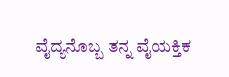ವೈದ್ಯನೊಬ್ಬ ತನ್ನ ವೈಯಕ್ತಿಕ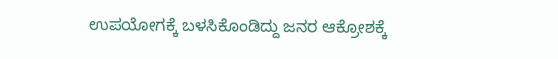ಉಪಯೋಗಕ್ಕೆ ಬಳಸಿಕೊಂಡಿದ್ದು ಜನರ ಆಕ್ರೋಶಕ್ಕೆ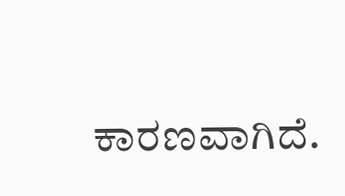ಕಾರಣವಾಗಿದೆ.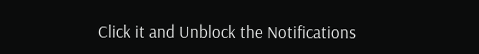Click it and Unblock the Notifications